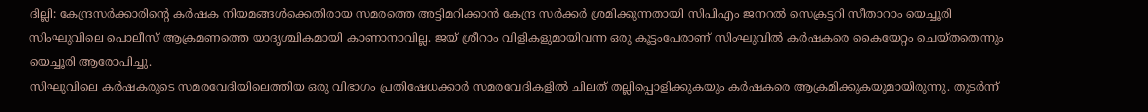ദില്ലി: കേന്ദ്രസർക്കാരിന്റെ കർഷക നിയമങ്ങൾക്കെതിരായ സമരത്തെ അട്ടിമറിക്കാൻ കേന്ദ്ര സർക്കർ ശ്രമിക്കുന്നതായി സിപിഎം ജനറൽ സെക്രട്ടറി സീതാറാം യെച്ചൂരി സിംഘുവിലെ പൊലീസ് ആക്രമണത്തെ യാദൃശ്ചികമായി കാണാനാവില്ല. ജയ് ശ്രീറാം വിളികളുമായിവന്ന ഒരു കൂട്ടംപേരാണ് സിംഘുവിൽ കർഷകരെ കൈയേറ്റം ചെയ്തതെന്നും യെച്ചൂരി ആരോപിച്ചു.
സിഘുവിലെ കർഷകരുടെ സമരവേദിയിലെത്തിയ ഒരു വിഭാഗം പ്രതിഷേധക്കാർ സമരവേദികളിൽ ചിലത് തല്ലിപ്പൊളിക്കുകയും കർഷകരെ ആക്രമിക്കുകയുമായിരുന്നു. തുടർന്ന്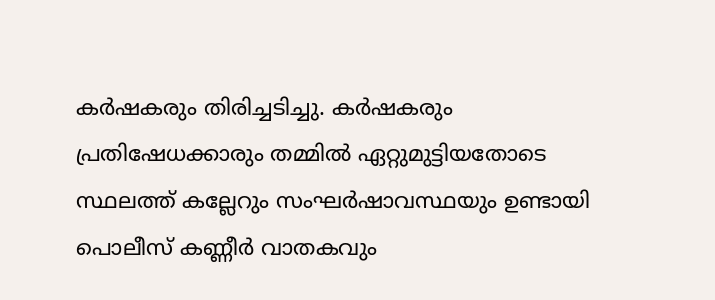കർഷകരും തിരിച്ചടിച്ചു. കർഷകരും പ്രതിഷേധക്കാരും തമ്മിൽ ഏറ്റുമുട്ടിയതോടെ സ്ഥലത്ത് കല്ലേറും സംഘർഷാവസ്ഥയും ഉണ്ടായി പൊലീസ് കണ്ണീർ വാതകവും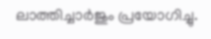ലാത്തിച്ചാർജും പ്രയോഗിച്ചു.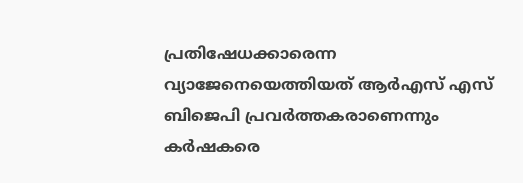പ്രതിഷേധക്കാരെന്ന വ്യാജേനെയെത്തിയത് ആർഎസ് എസ് ബിജെപി പ്രവർത്തകരാണെന്നും കർഷകരെ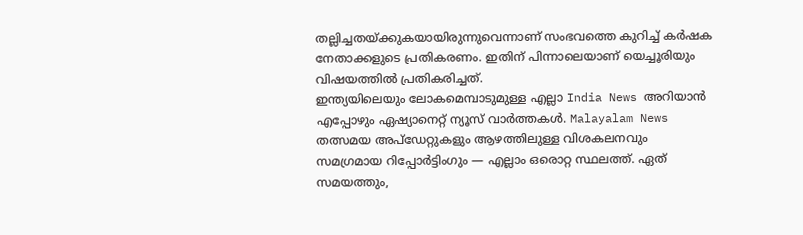തല്ലിച്ചതയ്ക്കുകയായിരുന്നുവെന്നാണ് സംഭവത്തെ കുറിച്ച് കർഷക നേതാക്കളുടെ പ്രതികരണം. ഇതിന് പിന്നാലെയാണ് യെച്ചൂരിയും വിഷയത്തിൽ പ്രതികരിച്ചത്.
ഇന്ത്യയിലെയും ലോകമെമ്പാടുമുള്ള എല്ലാ India News അറിയാൻ എപ്പോഴും ഏഷ്യാനെറ്റ് ന്യൂസ് വാർത്തകൾ. Malayalam News തത്സമയ അപ്ഡേറ്റുകളും ആഴത്തിലുള്ള വിശകലനവും സമഗ്രമായ റിപ്പോർട്ടിംഗും — എല്ലാം ഒരൊറ്റ സ്ഥലത്ത്. ഏത് സമയത്തും,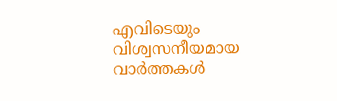എവിടെയും വിശ്വസനീയമായ വാർത്തകൾ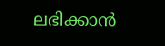ലഭിക്കാൻ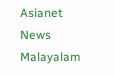Asianet News Malayalam